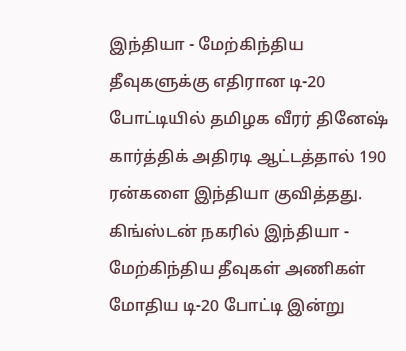இந்தியா - மேற்கிந்திய தீவுகளுக்கு எதிரான டி-20 போட்டியில் தமிழக வீரர் தினேஷ் கார்த்திக் அதிரடி ஆட்டத்தால் 190 ரன்களை இந்தியா குவித்தது.
கிங்ஸ்டன் நகரில் இந்தியா - மேற்கிந்திய தீவுகள் அணிகள் மோதிய டி-20 போட்டி இன்று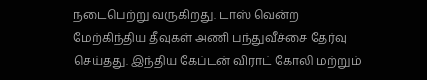நடைபெற்று வருகிறது. டாஸ் வென்ற மேற்கிந்திய தீவுகள் அணி பந்துவீச்சை தேர்வு செய்தது. இந்திய கேப்டன் விராட் கோலி மற்றும்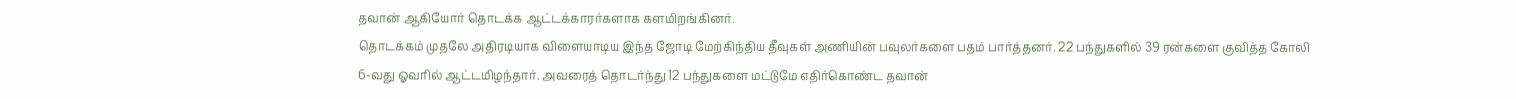தவான் ஆகியோர் தொடக்க ஆட்டக்காரர்களாக களமிறங்கினர்.
தொடக்கம் முதலே அதிரடியாக விளையாடிய இந்த ஜோடி மேற்கிந்திய தீவுகள் அணியின் பவுலர்களை பதம் பார்த்தனர். 22 பந்துகளில் 39 ரன்களை குவித்த கோலி 6-வது ஓவரில் ஆட்டமிழந்தார். அவரைத் தொடர்ந்து 12 பந்துகளை மட்டுமே எதிர்கொண்ட தவான்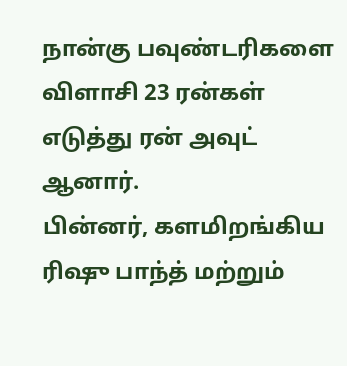நான்கு பவுண்டரிகளை விளாசி 23 ரன்கள் எடுத்து ரன் அவுட் ஆனார்.
பின்னர், களமிறங்கிய ரிஷு பாந்த் மற்றும்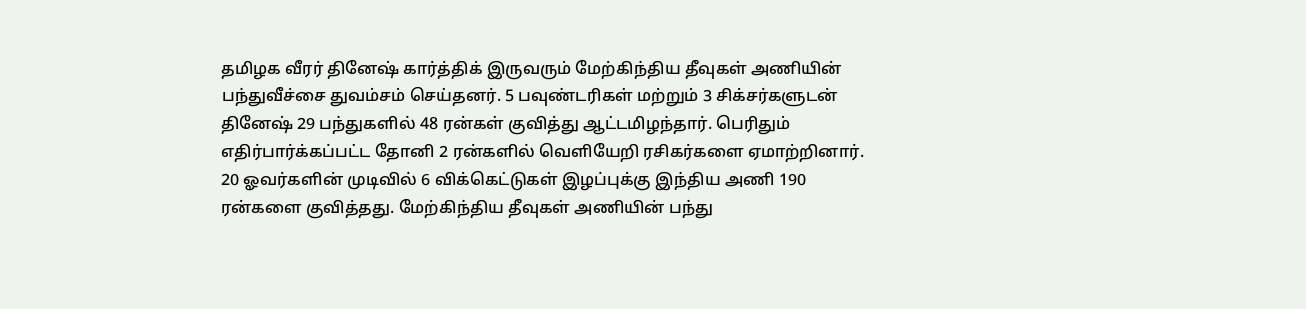தமிழக வீரர் தினேஷ் கார்த்திக் இருவரும் மேற்கிந்திய தீவுகள் அணியின் பந்துவீச்சை துவம்சம் செய்தனர். 5 பவுண்டரிகள் மற்றும் 3 சிக்சர்களுடன் தினேஷ் 29 பந்துகளில் 48 ரன்கள் குவித்து ஆட்டமிழந்தார். பெரிதும் எதிர்பார்க்கப்பட்ட தோனி 2 ரன்களில் வெளியேறி ரசிகர்களை ஏமாற்றினார்.
20 ஓவர்களின் முடிவில் 6 விக்கெட்டுகள் இழப்புக்கு இந்திய அணி 190 ரன்களை குவித்தது. மேற்கிந்திய தீவுகள் அணியின் பந்து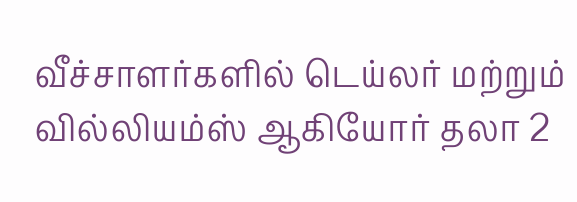வீச்சாளர்களில் டெய்லர் மற்றும் வில்லியம்ஸ் ஆகியோர் தலா 2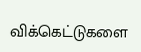விக்கெட்டுகளை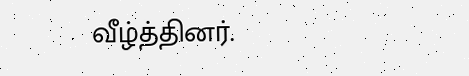வீழ்த்தினர்.